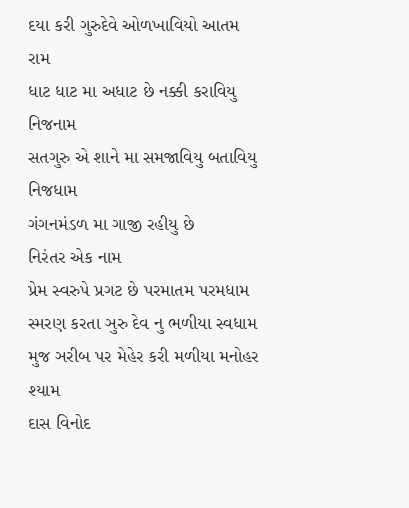દયા કરી ગુરુદેવે ઓળખાવિયો આતમ રામ
ધાટ ધાટ મા અધાટ છે નક્કી કરાવિયુ નિજનામ
સતગુરુ એ શાને મા સમજાવિયુ બતાવિયુ નિજધામ
ગંગનમંડળ મા ગાજી રહીયુ છે
નિરંતર એક નામ
પ્રેમ સ્વરુપે પ્રગટ છે પરમાતમ પરમધામ
સ્મરણ કરતા ઞુરુ દેવ નુ ભળીયા સ્વધામ
મુજ ઞરીબ પર મેહેર કરી મળીયા મનોહર શ્યામ
દાસ વિનોદ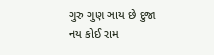ગુરુ ગુણ ઞાય છે દુજા નય કોઈ રામ